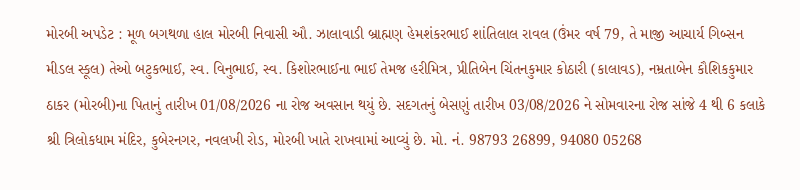મોરબી અપડેટ : મૂળ બગથળા હાલ મોરબી નિવાસી ઔ. ઝાલાવાડી બ્રાહ્મણ હેમશંકરભાઈ શાંતિલાલ રાવલ (ઉંમર વર્ષ 79, તે માજી આચાર્ય ગિબ્સન મીડલ સ્કૂલ) તેઓ બટુકભાઈ, સ્વ. વિનુભાઈ, સ્વ. કિશોરભાઈના ભાઈ તેમજ હરીમિત્ર, પ્રીતિબેન ચિંતનકુમાર કોઠારી (કાલાવડ), નમ્રતાબેન કૌશિકકુમાર ઠાકર (મોરબી)ના પિતાનું તારીખ 01/08/2026 ના રોજ અવસાન થયું છે. સદગતનું બેસણું તારીખ 03/08/2026 ને સોમવારના રોજ સાંજે 4 થી 6 કલાકે શ્રી ત્રિલોકધામ મંદિર, કુબેરનગર, નવલખી રોડ, મોરબી ખાતે રાખવામાં આવ્યું છે. મો. નં. 98793 26899, 94080 05268